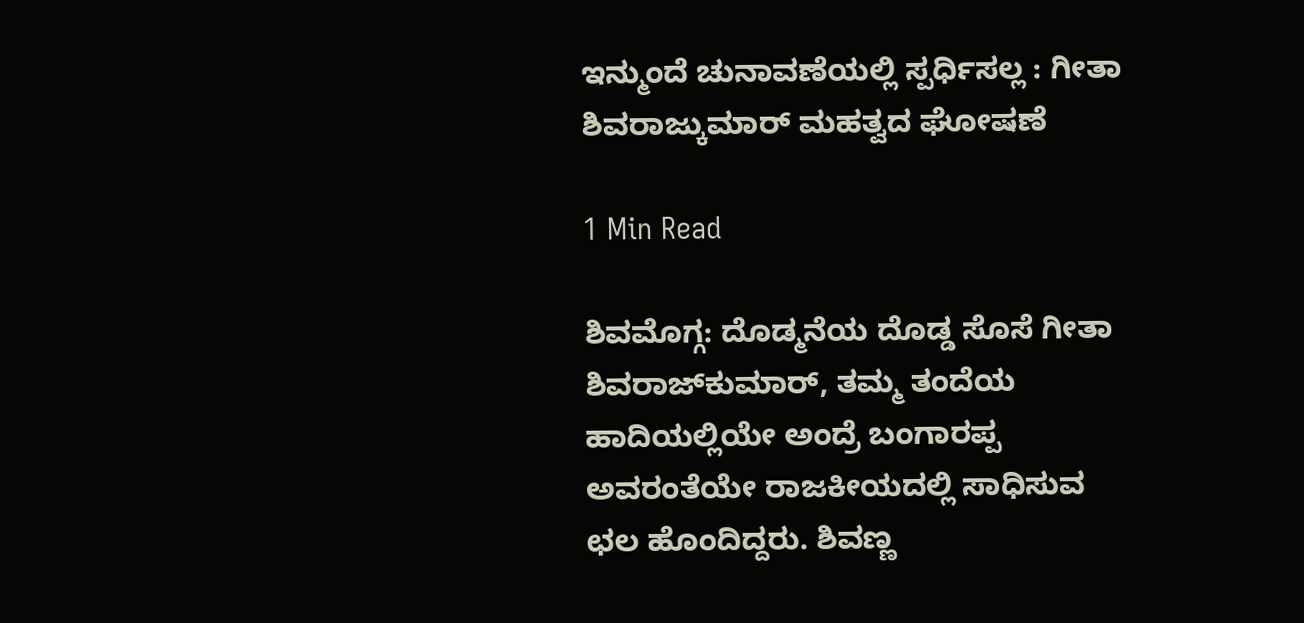ಇನ್ಮುಂದೆ ಚುನಾವಣೆಯಲ್ಲಿ ಸ್ಪರ್ಧಿಸಲ್ಲ : ಗೀತಾ ಶಿವರಾಜ್ಕುಮಾರ್ ಮಹತ್ವದ ಘೋಷಣೆ

1 Min Read

ಶಿವಮೊಗ್ಗ: ದೊಡ್ಮನೆಯ ದೊಡ್ಡ ಸೊಸೆ ಗೀತಾ ಶಿವರಾಜ್‍ಕುಮಾರ್, ತಮ್ಮ ತಂದೆಯ ಹಾದಿಯಲ್ಲಿಯೇ ಅಂದ್ರೆ ಬಂಗಾರಪ್ಪ ಅವರಂತೆಯೇ ರಾಜಕೀಯದಲ್ಲಿ ಸಾಧಿಸುವ ಛಲ ಹೊಂದಿದ್ದರು. ಶಿವಣ್ಣ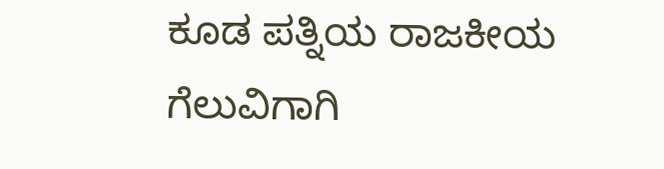ಕೂಡ ಪತ್ನಿಯ ರಾಜಕೀಯ ಗೆಲುವಿಗಾಗಿ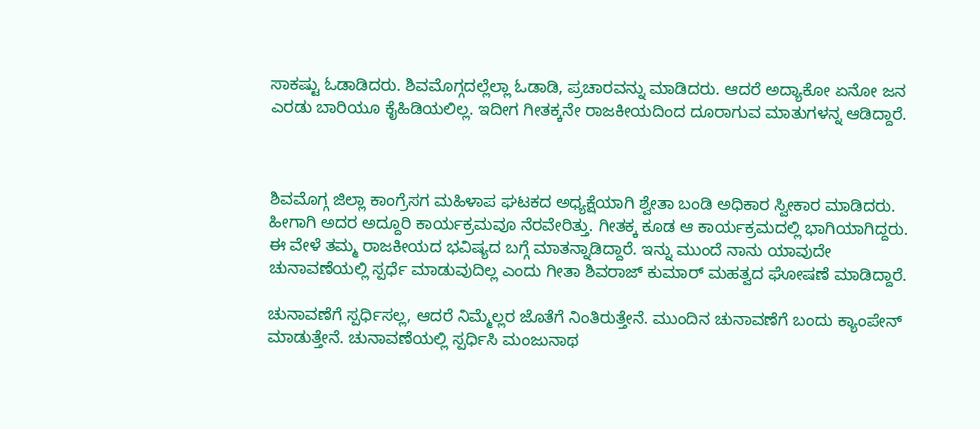ಸಾಕಷ್ಟು ಓಡಾಡಿದರು. ಶಿವಮೊಗ್ಗದಲ್ಲೆಲ್ಲಾ ಓಡಾಡಿ, ಪ್ರಚಾರವನ್ನು ಮಾಡಿದರು. ಆದರೆ ಅದ್ಯಾಕೋ ಏನೋ ಜನ ಎರಡು ಬಾರಿಯೂ ಕೈಹಿಡಿಯಲಿಲ್ಲ. ಇದೀಗ ಗೀತಕ್ಕನೇ ರಾಜಕೀಯದಿಂದ ದೂರಾಗುವ ಮಾತುಗಳನ್ನ ಆಡಿದ್ದಾರೆ.



ಶಿವಮೊಗ್ಗ ಜಿಲ್ಲಾ ಕಾಂಗ್ರೆಸಗ ಮಹಿಳಾಪ ಘಟಕದ ಅಧ್ಯಕ್ಷೆಯಾಗಿ ಶ್ವೇತಾ ಬಂಡಿ ಅಧಿಕಾರ ಸ್ವೀಕಾರ ಮಾಡಿದರು. ಹೀಗಾಗಿ ಅದರ ಅದ್ದೂರಿ ಕಾರ್ಯಕ್ರಮವೂ ನೆರವೇರಿತ್ತು. ಗೀತಕ್ಕ ಕೂಡ ಆ ಕಾರ್ಯಕ್ರಮದಲ್ಲಿ ಭಾಗಿಯಾಗಿದ್ದರು. ಈ ವೇಳೆ ತಮ್ಮ ರಾಜಕೀಯದ ಭವಿಷ್ಯದ ಬಗ್ಗೆ ಮಾತನ್ನಾಡಿದ್ದಾರೆ. ಇನ್ನು ಮುಂದೆ ನಾನು ಯಾವುದೇ ಚುನಾವಣೆಯಲ್ಲಿ ಸ್ಪರ್ಧೆ ಮಾಡುವುದಿಲ್ಲ ಎಂದು ಗೀತಾ ಶಿವರಾಜ್ ಕುಮಾರ್ ಮಹತ್ವದ ಘೋಷಣೆ ಮಾಡಿದ್ದಾರೆ.

ಚುನಾವಣೆಗೆ ಸ್ಪರ್ಧಿಸಲ್ಲ, ಆದರೆ ನಿಮ್ಮೆಲ್ಲರ ಜೊತೆಗೆ ನಿಂತಿರುತ್ತೇನೆ. ಮುಂದಿನ ಚುನಾವಣೆಗೆ ಬಂದು ಕ್ಯಾಂಪೇನ್ ಮಾಡುತ್ತೇನೆ. ಚುನಾವಣೆಯಲ್ಲಿ ಸ್ಪರ್ಧಿಸಿ ಮಂಜುನಾಥ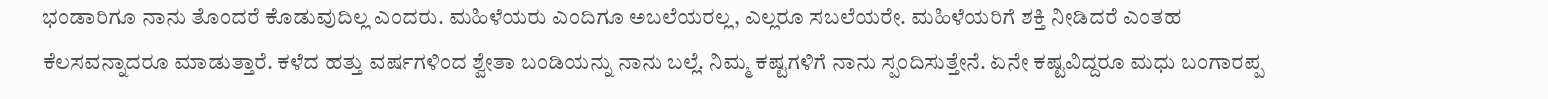ಭಂಡಾರಿಗೂ ನಾನು ತೊಂದರೆ ಕೊಡುವುದಿಲ್ಲ ಎಂದರು. ಮಹಿಳೆಯರು ಎಂದಿಗೂ ಅಬಲೆಯರಲ್ಲ, ಎಲ್ಲರೂ ಸಬಲೆಯರೇ. ಮಹಿಳೆಯರಿಗೆ ಶಕ್ತಿ ನೀಡಿದರೆ ಎಂತಹ ಕೆಲಸವನ್ನಾದರೂ ಮಾಡುತ್ತಾರೆ. ಕಳೆದ ಹತ್ತು ವರ್ಷಗಳಿಂದ ಶ್ವೇತಾ ಬಂಡಿಯನ್ನು ನಾನು ಬಲ್ಲೆ. ನಿಮ್ಮ ಕಷ್ಟಗಳಿಗೆ ನಾನು ಸ್ಪಂದಿಸುತ್ತೇನೆ. ಏನೇ ಕಷ್ಟವಿದ್ದರೂ ಮಧು ಬಂಗಾರಪ್ಪ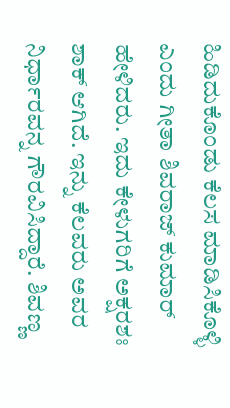ಹಿಡಿದುಕೊಂಡು ಕೆಲಸ ಮಾಡಿಸಿಕೊಳ್ಳಿ ಎಂದು ಗೀತಾ ಶಿವರಾಜ್ ಕುಮಾರ್ ಹೇಳಿದರು. ಇದು ಕೇಳುಗರಿಗೆ ಅಕ್ಷರಶಃ ಶಾಕ್ ಆಗಿದೆ. ಇನ್ನು ಕೆಲವರು ಅವರ ನಿರ್ಧಾರವನ್ನ ಗೌರವಿಸಿದ್ದಾರೆ. ಶಿವಣ್ಣ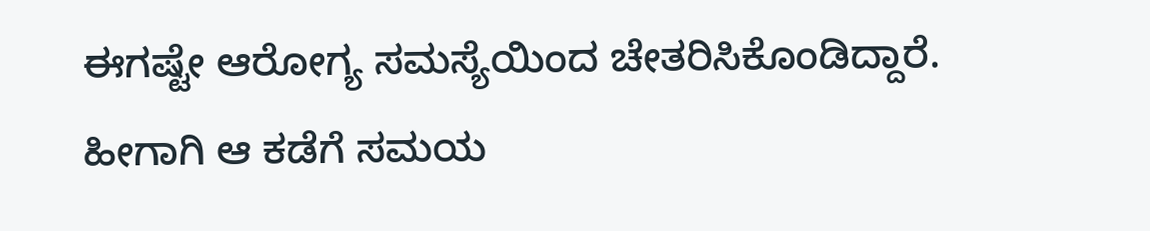ಈಗಷ್ಟೇ ಆರೋಗ್ಯ ಸಮಸ್ಯೆಯಿಂದ ಚೇತರಿಸಿಕೊಂಡಿದ್ದಾರೆ. ಹೀಗಾಗಿ ಆ ಕಡೆಗೆ ಸಮಯ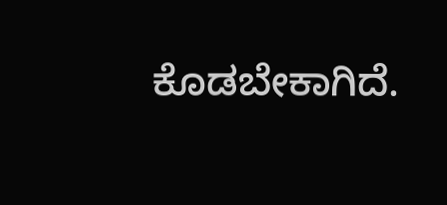ಕೊಡಬೇಕಾಗಿದೆ.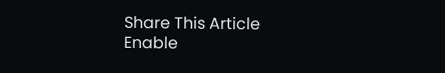Share This Article
Enable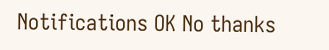Notifications OK No thanks